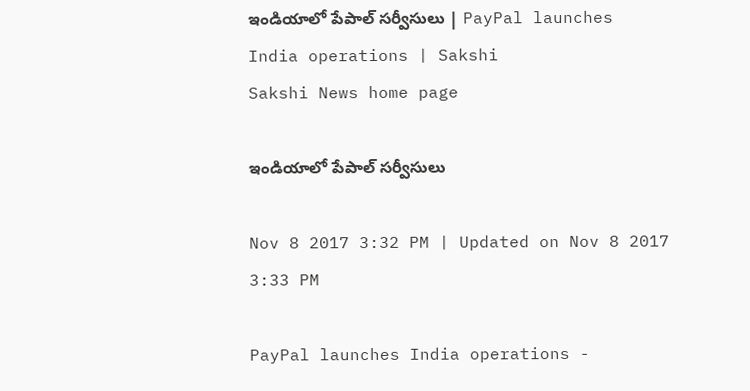ఇండియాలో పేపాల్‌ సర్వీసులు | PayPal launches India operations | Sakshi
Sakshi News home page

ఇండియాలో పేపాల్‌ సర్వీసులు

Nov 8 2017 3:32 PM | Updated on Nov 8 2017 3:33 PM

PayPal launches India operations -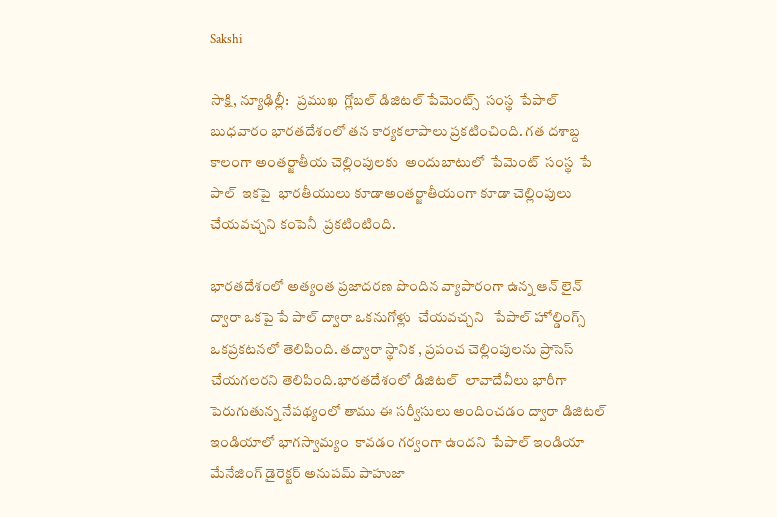Sakshi

సాక్షి, న్యూఢిల్లీ:   ప్రముఖ  గ్లోబల్ డిజిటల్ పేమెంట్స్  సంస్థ  పేపాల్   బుధవారం భారతదేశంలో తన కార్యకలాపాలు ప్రకటించింది. గత దశాబ్ద కాలంగా అంతర్జాతీయ చెల్లింపులకు  అందుబాటులో  పేమెంట్‌  సంస్థ  పే పాల్‌  ఇకపై  భారతీయులు కూడాఅంతర్జాతీయంగా కూడా చెల్లింపులు చేయవచ్చని కంపెనీ  ప్రకటింటింది.

భారతదేశంలో అత్యంత ప్రజాదరణ పొందిన వ్యాపారంగా ఉన్న ఆన్‌ లైన్‌  ద్వారా ఒకపై పే పాల్‌ ద్వారా ఒకనుగోళ్లు  చేయవచ్చని   పేపాల్ హోల్డింగ్స్  ఒకప్రకటనలో తెలిపింది. తద్వారా స్థానిక , ప్రపంచ చెల్లింపులను ప్రాసెస్ చేయగలరని తెలిపింది.భారతదేశంలో డిజిటల్  లావాదేవీలు భారీగా పెరుగుతున్న నేపథ్యంలో తాము ఈ సర్వీసులు అందించడం ద్వారా డిజిటల్‌ ఇండియాలో భాగస్వామ‍్యం  కావడం గర్వంగా ఉందని  పేపాల్‌ ఇండియా మేనేజింగ్ డైరెక్టర్ అనుపమ్ పాహుజా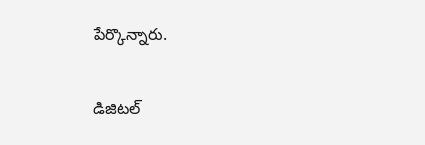పేర్కొన్నారు.

డిజిటల్‌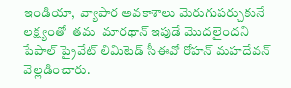ఇండియా,  వ్యాపార అవకాశాలు మెరుగుపర్చుకునే లక్ష్యంతో  తమ  మారథాన్‌ ఇపుడే మొదలైందని పేపాల్ ప్రైవేట్ లిమిటెడ్ సీఈవో రోహన్ మహదేవన్ వెల్లడించారు.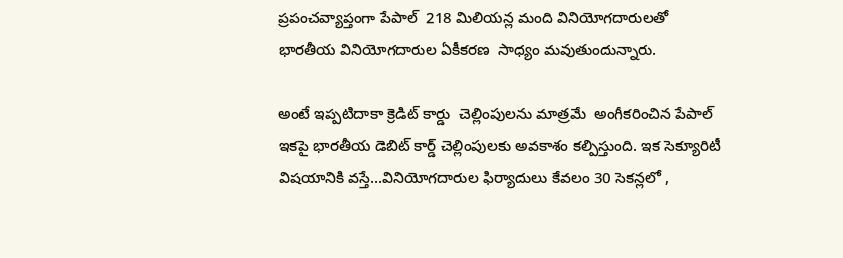ప్రపంచవ్యాప్తంగా పేపాల్  218 మిలియన్ల మంది వినియోగదారులతో భారతీయ వినియోగదారుల ఏకీకరణ  సాధ్యం మవుతుందున్నారు.

అంటే ఇప్పటిదాకా క్రెడిట్‌ కార్డు  చెల్లింపులను మాత్రమే  అంగీకరించిన పేపాల్‌ ఇకపై భారతీయ డెబిట్ కార్డ్‌ చెల్లింపులకు అవకాశం కల్పిస్తుంది. ఇక సెక్యూరిటీ విషయానికి వస్తే...వినియోగదారుల ఫిర్యాదులు కేవలం 30 సెకన్లలో ,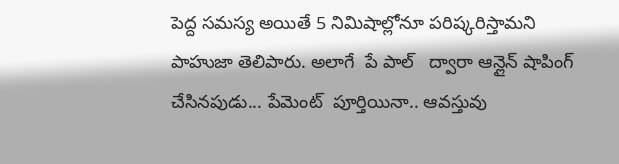పెద్ద సమస్య అయితే 5 నిమిషాల్లోనూ పరిష్కరిస్తామని పాహుజా తెలిపారు. అలాగే  పే పాల్‌   ద్వారా ఆన్లైన్ షాపింగ్  చేసినపుడు... పేమెంట్‌  పూర్తియినా.. ఆవస్తువు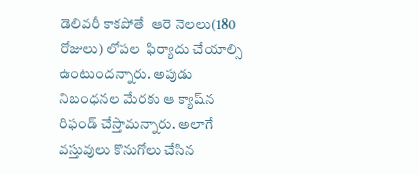డెలివరీ కాకపోతే  ఆరె నెలలు(180 రోజులు) లోపల  ఫిర్యాదు చేయాల్సి ఉంటుందన్నారు. అపుడు నిబంధనల మేరకు ఆ క్యాష్‌న రిఫండ్‌ చేస్తామన్నారు. అలాగే  వస్తువులు కొనుగోలు చేసిన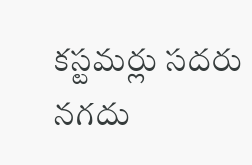కస్టమర్లు సదరు నగదు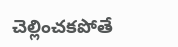చెల్లించకపోతే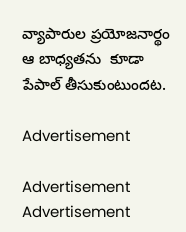వ్యాపారుల ప్రయోజనార్థం ఆ బాధ్యతను  కూడా పేపాల్‌ తీసుకుంటుందట.

Advertisement

Advertisement
Advertisement